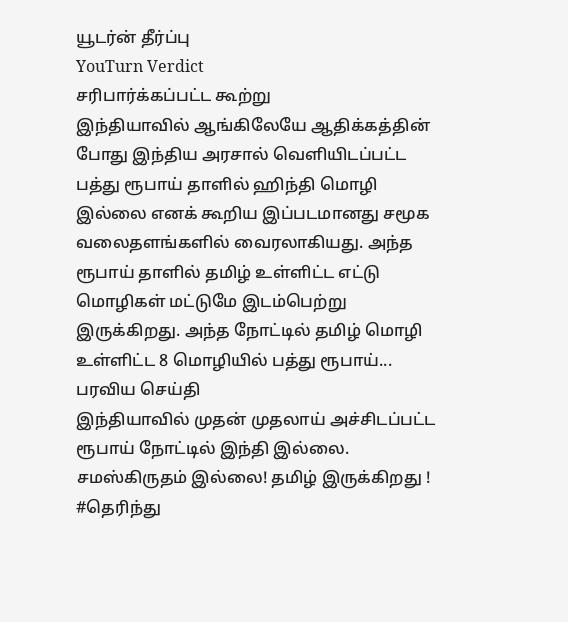யூடர்ன் தீர்ப்பு
YouTurn Verdict
சரிபார்க்கப்பட்ட கூற்று
இந்தியாவில் ஆங்கிலேயே ஆதிக்கத்தின் போது இந்திய அரசால் வெளியிடப்பட்ட பத்து ரூபாய் தாளில் ஹிந்தி மொழி இல்லை எனக் கூறிய இப்படமானது சமூக வலைதளங்களில் வைரலாகியது. அந்த ரூபாய் தாளில் தமிழ் உள்ளிட்ட எட்டு மொழிகள் மட்டுமே இடம்பெற்று இருக்கிறது. அந்த நோட்டில் தமிழ் மொழி உள்ளிட்ட 8 மொழியில் பத்து ரூபாய்...
பரவிய செய்தி
இந்தியாவில் முதன் முதலாய் அச்சிடப்பட்ட ரூபாய் நோட்டில் இந்தி இல்லை. சமஸ்கிருதம் இல்லை! தமிழ் இருக்கிறது ! #தெரிந்து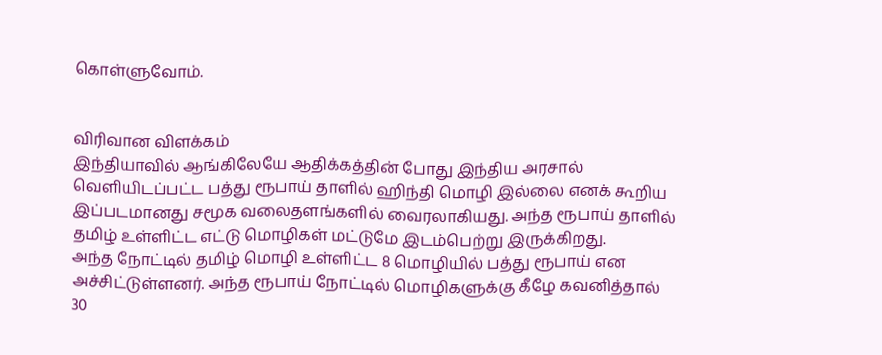கொள்ளுவோம்.


விரிவான விளக்கம்
இந்தியாவில் ஆங்கிலேயே ஆதிக்கத்தின் போது இந்திய அரசால் வெளியிடப்பட்ட பத்து ரூபாய் தாளில் ஹிந்தி மொழி இல்லை எனக் கூறிய இப்படமானது சமூக வலைதளங்களில் வைரலாகியது. அந்த ரூபாய் தாளில் தமிழ் உள்ளிட்ட எட்டு மொழிகள் மட்டுமே இடம்பெற்று இருக்கிறது.
அந்த நோட்டில் தமிழ் மொழி உள்ளிட்ட 8 மொழியில் பத்து ரூபாய் என அச்சிட்டுள்ளனர். அந்த ரூபாய் நோட்டில் மொழிகளுக்கு கீழே கவனித்தால் 30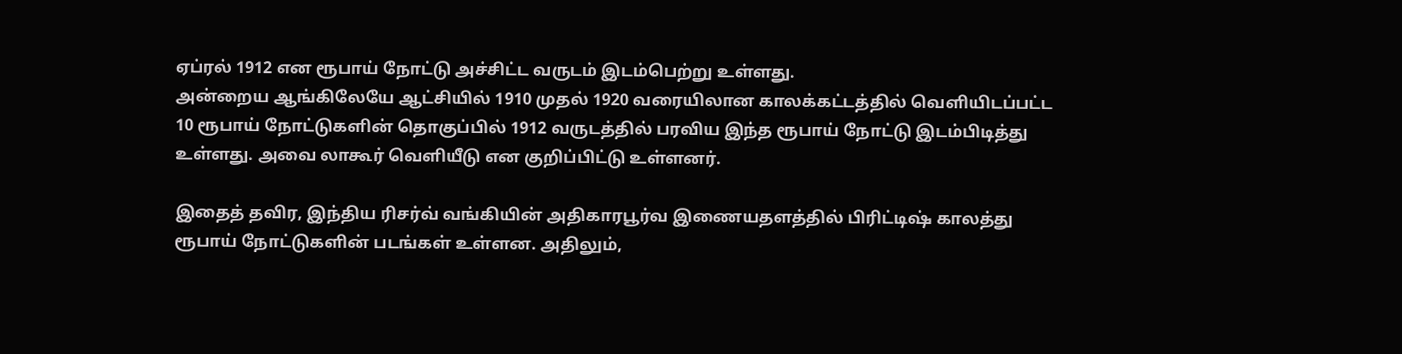ஏப்ரல் 1912 என ரூபாய் நோட்டு அச்சிட்ட வருடம் இடம்பெற்று உள்ளது.
அன்றைய ஆங்கிலேயே ஆட்சியில் 1910 முதல் 1920 வரையிலான காலக்கட்டத்தில் வெளியிடப்பட்ட 10 ரூபாய் நோட்டுகளின் தொகுப்பில் 1912 வருடத்தில் பரவிய இந்த ரூபாய் நோட்டு இடம்பிடித்து உள்ளது. அவை லாகூர் வெளியீடு என குறிப்பிட்டு உள்ளனர்.

இதைத் தவிர, இந்திய ரிசர்வ் வங்கியின் அதிகாரபூர்வ இணையதளத்தில் பிரிட்டிஷ் காலத்து ரூபாய் நோட்டுகளின் படங்கள் உள்ளன. அதிலும்,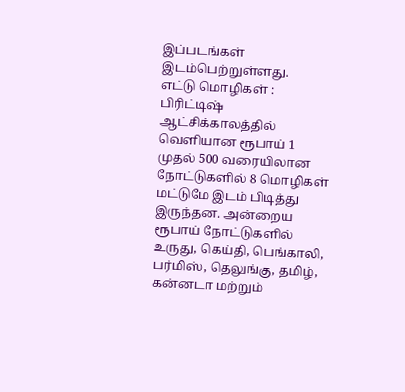இப்படங்கள் இடம்பெற்றுள்ளது.
எட்டு மொழிகள் :
பிரிட்டிஷ் ஆட்சிக்காலத்தில் வெளியான ரூபாய் 1 முதல் 500 வரையிலான நோட்டுகளில் 8 மொழிகள் மட்டுமே இடம் பிடித்து இருந்தன. அன்றைய ரூபாய் நோட்டுகளில் உருது, கெய்தி, பெங்காலி, பர்மிஸ், தெலுங்கு, தமிழ், கன்னடா மற்றும்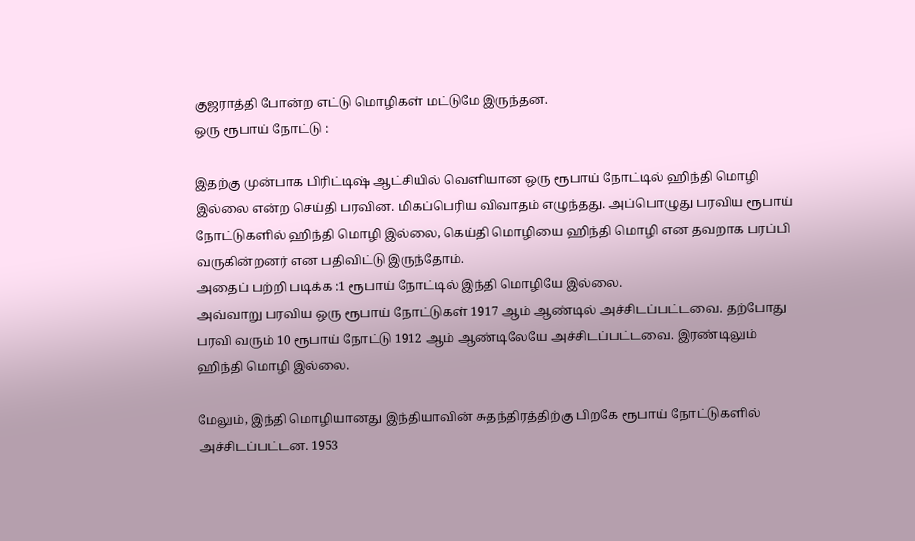குஜராத்தி போன்ற எட்டு மொழிகள் மட்டுமே இருந்தன.
ஒரு ரூபாய் நோட்டு :

இதற்கு முன்பாக பிரிட்டிஷ் ஆட்சியில் வெளியான ஒரு ரூபாய் நோட்டில் ஹிந்தி மொழி இல்லை என்ற செய்தி பரவின. மிகப்பெரிய விவாதம் எழுந்தது. அப்பொழுது பரவிய ரூபாய் நோட்டுகளில் ஹிந்தி மொழி இல்லை, கெய்தி மொழியை ஹிந்தி மொழி என தவறாக பரப்பி வருகின்றனர் என பதிவிட்டு இருந்தோம்.
அதைப் பற்றி படிக்க :1 ரூபாய் நோட்டில் இந்தி மொழியே இல்லை.
அவ்வாறு பரவிய ஒரு ரூபாய் நோட்டுகள் 1917 ஆம் ஆண்டில் அச்சிடப்பட்டவை. தற்போது பரவி வரும் 10 ரூபாய் நோட்டு 1912 ஆம் ஆண்டிலேயே அச்சிடப்பட்டவை. இரண்டிலும் ஹிந்தி மொழி இல்லை.

மேலும், இந்தி மொழியானது இந்தியாவின் சுதந்திரத்திற்கு பிறகே ரூபாய் நோட்டுகளில் அச்சிடப்பட்டன. 1953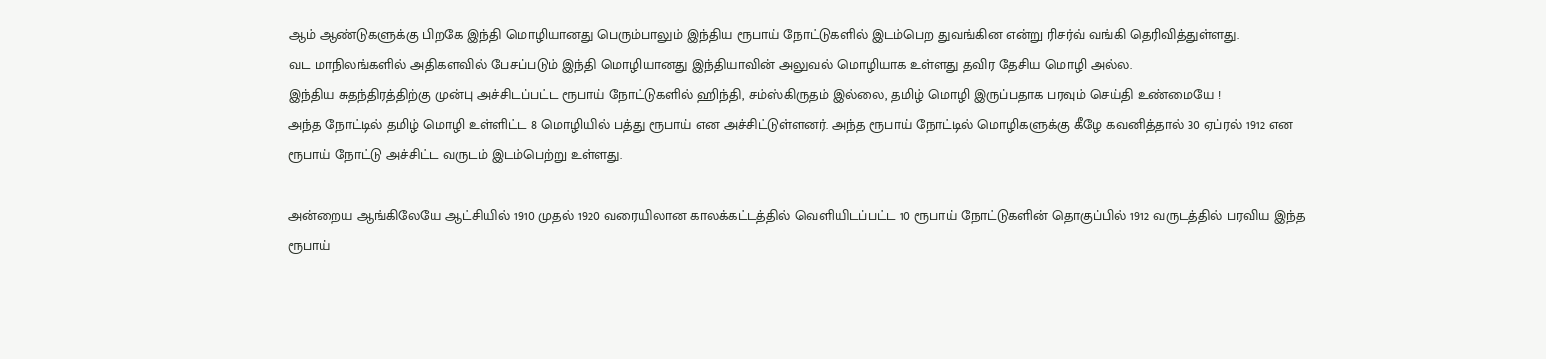ஆம் ஆண்டுகளுக்கு பிறகே இந்தி மொழியானது பெரும்பாலும் இந்திய ரூபாய் நோட்டுகளில் இடம்பெற துவங்கின என்று ரிசர்வ் வங்கி தெரிவித்துள்ளது.
வட மாநிலங்களில் அதிகளவில் பேசப்படும் இந்தி மொழியானது இந்தியாவின் அலுவல் மொழியாக உள்ளது தவிர தேசிய மொழி அல்ல.
இந்திய சுதந்திரத்திற்கு முன்பு அச்சிடப்பட்ட ரூபாய் நோட்டுகளில் ஹிந்தி, சம்ஸ்கிருதம் இல்லை, தமிழ் மொழி இருப்பதாக பரவும் செய்தி உண்மையே !
அந்த நோட்டில் தமிழ் மொழி உள்ளிட்ட 8 மொழியில் பத்து ரூபாய் என அச்சிட்டுள்ளனர். அந்த ரூபாய் நோட்டில் மொழிகளுக்கு கீழே கவனித்தால் 30 ஏப்ரல் 1912 என ரூபாய் நோட்டு அச்சிட்ட வருடம் இடம்பெற்று உள்ளது.

அன்றைய ஆங்கிலேயே ஆட்சியில் 1910 முதல் 1920 வரையிலான காலக்கட்டத்தில் வெளியிடப்பட்ட 10 ரூபாய் நோட்டுகளின் தொகுப்பில் 1912 வருடத்தில் பரவிய இந்த ரூபாய்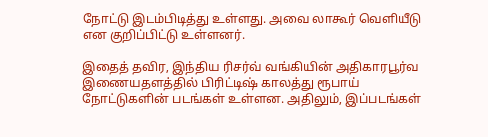நோட்டு இடம்பிடித்து உள்ளது. அவை லாகூர் வெளியீடு என குறிப்பிட்டு உள்ளனர்.

இதைத் தவிர, இந்திய ரிசர்வ் வங்கியின் அதிகாரபூர்வ இணையதளத்தில் பிரிட்டிஷ் காலத்து ரூபாய் நோட்டுகளின் படங்கள் உள்ளன. அதிலும், இப்படங்கள்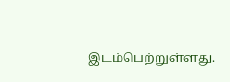இடம்பெற்றுள்ளது.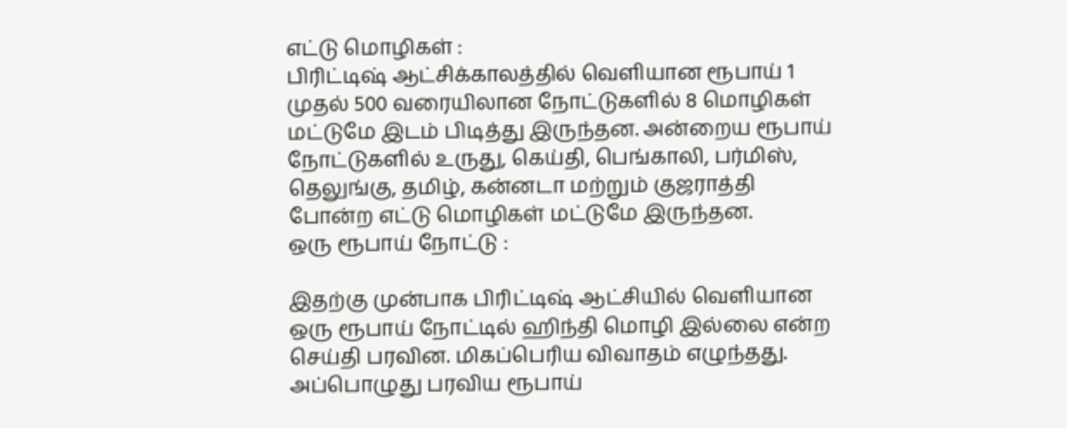எட்டு மொழிகள் :
பிரிட்டிஷ் ஆட்சிக்காலத்தில் வெளியான ரூபாய் 1 முதல் 500 வரையிலான நோட்டுகளில் 8 மொழிகள் மட்டுமே இடம் பிடித்து இருந்தன. அன்றைய ரூபாய் நோட்டுகளில் உருது, கெய்தி, பெங்காலி, பர்மிஸ், தெலுங்கு, தமிழ், கன்னடா மற்றும் குஜராத்தி போன்ற எட்டு மொழிகள் மட்டுமே இருந்தன.
ஒரு ரூபாய் நோட்டு :

இதற்கு முன்பாக பிரிட்டிஷ் ஆட்சியில் வெளியான ஒரு ரூபாய் நோட்டில் ஹிந்தி மொழி இல்லை என்ற செய்தி பரவின. மிகப்பெரிய விவாதம் எழுந்தது. அப்பொழுது பரவிய ரூபாய்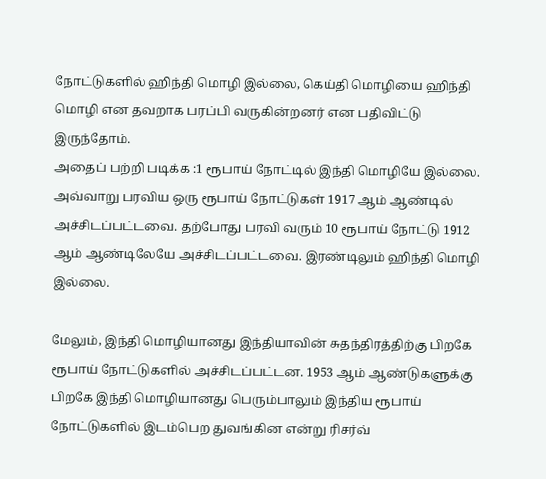நோட்டுகளில் ஹிந்தி மொழி இல்லை, கெய்தி மொழியை ஹிந்தி மொழி என தவறாக பரப்பி வருகின்றனர் என பதிவிட்டு இருந்தோம்.
அதைப் பற்றி படிக்க :1 ரூபாய் நோட்டில் இந்தி மொழியே இல்லை.
அவ்வாறு பரவிய ஒரு ரூபாய் நோட்டுகள் 1917 ஆம் ஆண்டில் அச்சிடப்பட்டவை. தற்போது பரவி வரும் 10 ரூபாய் நோட்டு 1912 ஆம் ஆண்டிலேயே அச்சிடப்பட்டவை. இரண்டிலும் ஹிந்தி மொழி இல்லை.

மேலும், இந்தி மொழியானது இந்தியாவின் சுதந்திரத்திற்கு பிறகே ரூபாய் நோட்டுகளில் அச்சிடப்பட்டன. 1953 ஆம் ஆண்டுகளுக்கு பிறகே இந்தி மொழியானது பெரும்பாலும் இந்திய ரூபாய் நோட்டுகளில் இடம்பெற துவங்கின என்று ரிசர்வ்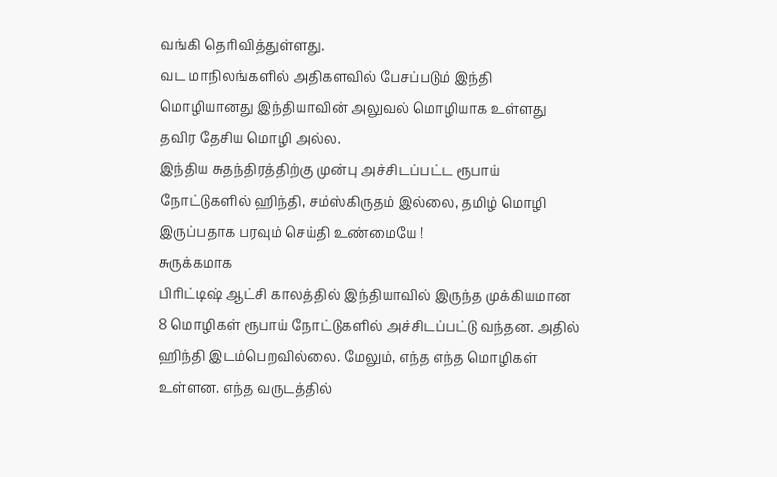வங்கி தெரிவித்துள்ளது.
வட மாநிலங்களில் அதிகளவில் பேசப்படும் இந்தி மொழியானது இந்தியாவின் அலுவல் மொழியாக உள்ளது தவிர தேசிய மொழி அல்ல.
இந்திய சுதந்திரத்திற்கு முன்பு அச்சிடப்பட்ட ரூபாய் நோட்டுகளில் ஹிந்தி, சம்ஸ்கிருதம் இல்லை, தமிழ் மொழி இருப்பதாக பரவும் செய்தி உண்மையே !
சுருக்கமாக
பிரிட்டிஷ் ஆட்சி காலத்தில் இந்தியாவில் இருந்த முக்கியமான 8 மொழிகள் ரூபாய் நோட்டுகளில் அச்சிடப்பட்டு வந்தன. அதில் ஹிந்தி இடம்பெறவில்லை. மேலும், எந்த எந்த மொழிகள் உள்ளன. எந்த வருடத்தில்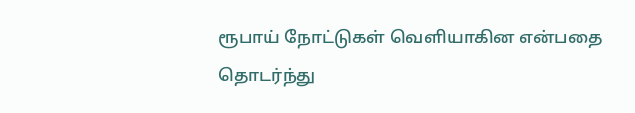ரூபாய் நோட்டுகள் வெளியாகின என்பதை தொடர்ந்து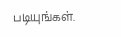படியுங்கள்.